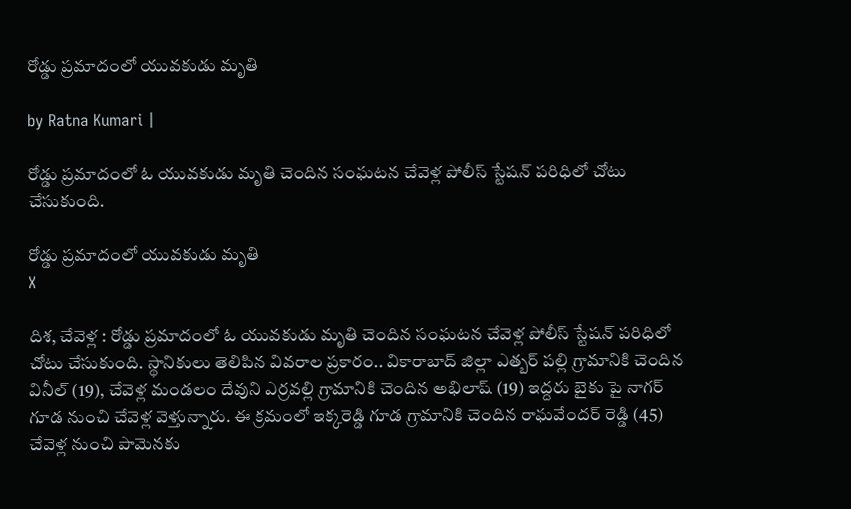రోడ్డు ప్రమాదంలో యువకుడు మృతి

by Ratna Kumari |

రోడ్డు ప్ర‌మాదంలో ఓ యువ‌కుడు మృతి చెందిన సంఘ‌ట‌న చేవెళ్ల పోలీస్ స్టేష‌న్ ప‌రిధిలో చోటు చేసుకుంది.

రోడ్డు ప్రమాదంలో యువకుడు మృతి
X

దిశ, చేవెళ్ల : రోడ్డు ప్ర‌మాదంలో ఓ యువ‌కుడు మృతి చెందిన సంఘ‌ట‌న చేవెళ్ల పోలీస్ స్టేష‌న్ ప‌రిధిలో చోటు చేసుకుంది. స్థానికులు తెలిపిన వివ‌రాల ప్ర‌కారం.. వికారాబాద్ జిల్లా ఎత్బ‌ర్ ప‌ల్లి గ్రామానికి చెందిన వినీల్ (19), చేవెళ్ల మండ‌లం దేవుని ఎర్ర‌వ‌ల్లి గ్రామానికి చెందిన అభిలాష్ (19) ఇద్ద‌రు బైకు పై నాగ‌ర్ గూడ నుంచి చేవెళ్ల‌ వెళ్తున్నారు. ఈ క్ర‌మంలో ఇక్క‌రెడ్డి గూడ గ్రామానికి చెందిన రాఘ‌వేంద‌ర్ రెడ్డి (45) చేవెళ్ల నుంచి పామెన‌కు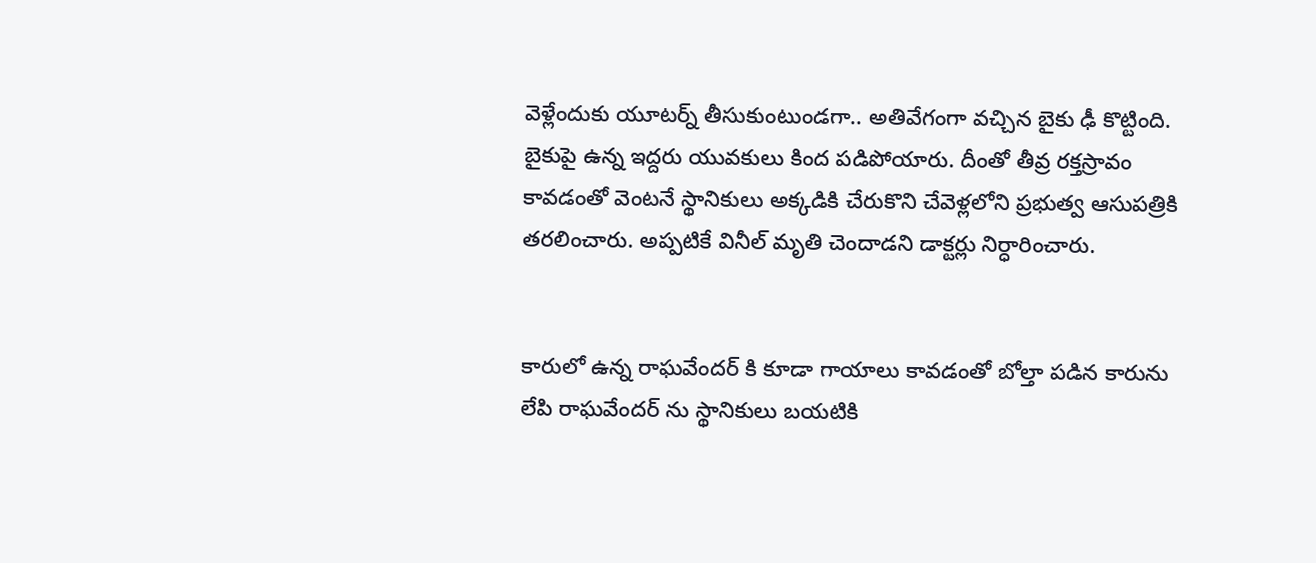వెళ్లేందుకు యూట‌ర్న్ తీసుకుంటుండ‌గా.. అతివేగంగా వ‌చ్చిన బైకు ఢీ కొట్టింది. బైకుపై ఉన్న ఇద్ద‌రు యువ‌కులు కింద ప‌డిపోయారు. దీంతో తీవ్ర ర‌క్త‌స్రావం కావ‌డంతో వెంట‌నే స్థానికులు అక్క‌డికి చేరుకొని చేవెళ్ల‌లోని ప్ర‌భుత్వ ఆసుప‌త్రికి త‌ర‌లించారు. అప్ప‌టికే వినీల్ మృతి చెందాడ‌ని డాక్ట‌ర్లు నిర్ధారించారు.


కారులో ఉన్న రాఘ‌వేంద‌ర్ కి కూడా గాయాలు కావ‌డంతో బోల్తా ప‌డిన కారును లేపి రాఘ‌వేంద‌ర్ ను స్థానికులు బ‌య‌టికి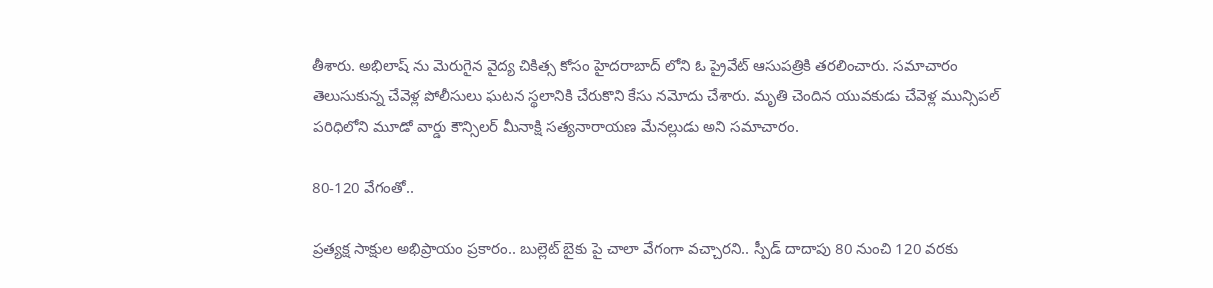తీశారు. అభిలాష్ ను మెరుగైన వైద్య చికిత్స కోసం హైద‌రాబాద్ లోని ఓ ప్రైవేట్ ఆసుప‌త్రికి త‌ర‌లించారు. స‌మాచారం తెలుసుకున్న చేవెళ్ల పోలీసులు ఘ‌ట‌న స్థ‌లానికి చేరుకొని కేసు న‌మోదు చేశారు. మృతి చెందిన యువ‌కుడు చేవెళ్ల మున్సిప‌ల్ ప‌రిధిలోని మూడో వార్డు కౌన్సిలర్ మీనాక్షి స‌త్య‌నారాయ‌ణ మేన‌ల్లుడు అని స‌మాచారం.

80-120 వేగంతో..

ప్ర‌త్య‌క్ష సాక్షుల అభిప్రాయం ప్ర‌కారం.. బుల్లెట్ బైకు పై చాలా వేగంగా వ‌చ్చార‌ని.. స్పీడ్ దాదాపు 80 నుంచి 120 వర‌కు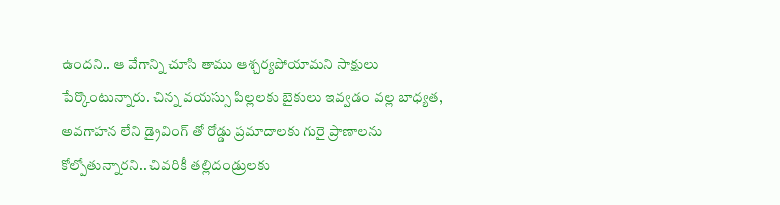ఉంద‌ని.. ఆ వేగాన్ని చూసి తాము ఆశ్చ‌ర్య‌పోయామ‌ని సాక్షులు పేర్కొంటున్నారు. చిన్న వ‌య‌స్సు పిల్ల‌ల‌కు బైకులు ఇవ్వ‌డం వ‌ల్ల బాధ్య‌త‌, అవ‌గాహ‌న లేని డ్రైవింగ్ తో రోడ్డు ప్ర‌మాదాల‌కు గురై ప్రాణాల‌ను కోల్పోతున్నార‌ని.. చివ‌రికీ త‌ల్లిదండ్రుల‌కు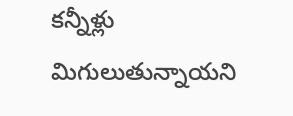క‌న్నీళ్లు మిగులుతున్నాయ‌ని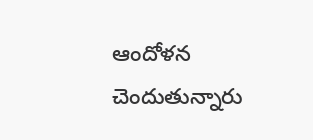ఆందోళ‌న చెందుతున్నారు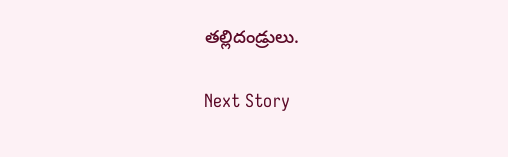త‌ల్లిదండ్రులు.

Next Story